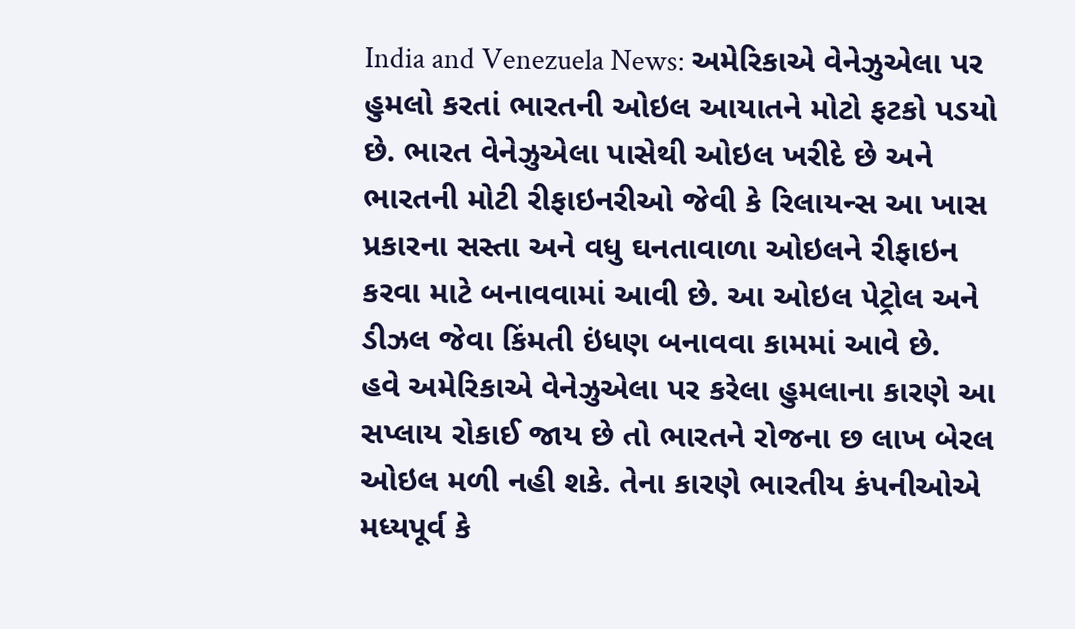India and Venezuela News: અમેરિકાએ વેનેઝુએલા પર હુમલો કરતાં ભારતની ઓઇલ આયાતને મોટો ફટકો પડયો છે. ભારત વેનેઝુએલા પાસેથી ઓઇલ ખરીદે છે અને ભારતની મોટી રીફાઇનરીઓ જેવી કે રિલાયન્સ આ ખાસ પ્રકારના સસ્તા અને વધુ ઘનતાવાળા ઓઇલને રીફાઇન કરવા માટે બનાવવામાં આવી છે. આ ઓઇલ પેટ્રોલ અને ડીઝલ જેવા કિંમતી ઇંધણ બનાવવા કામમાં આવે છે.
હવે અમેરિકાએ વેનેઝુએલા પર કરેલા હુમલાના કારણે આ સપ્લાય રોકાઈ જાય છે તો ભારતને રોજના છ લાખ બેરલ ઓઇલ મળી નહી શકે. તેના કારણે ભારતીય કંપનીઓએ મધ્યપૂર્વ કે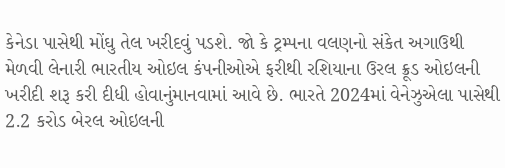કેનેડા પાસેથી મોંઘુ તેલ ખરીદવું પડશે. જો કે ટ્રમ્પના વલણનો સંકેત અગાઉથી મેળવી લેનારી ભારતીય ઓઇલ કંપનીઓએ ફરીથી રશિયાના ઉરલ ક્રૂડ ઓઇલની ખરીદી શરૂ કરી દીધી હોવાનુંમાનવામાં આવે છે. ભારતે 2024માં વેનેઝુએલા પાસેથી 2.2 કરોડ બેરલ ઓઇલની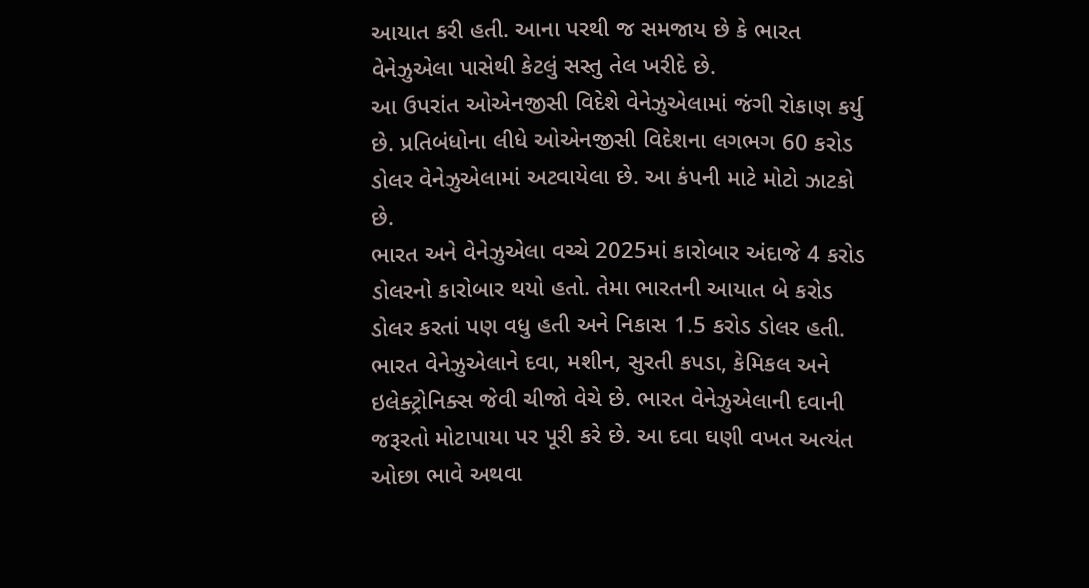આયાત કરી હતી. આના પરથી જ સમજાય છે કે ભારત વેનેઝુએલા પાસેથી કેટલું સસ્તુ તેલ ખરીદે છે.
આ ઉપરાંત ઓએનજીસી વિદેશે વેનેઝુએલામાં જંગી રોકાણ કર્યુ છે. પ્રતિબંધોના લીધે ઓએનજીસી વિદેશના લગભગ 60 કરોડ ડોલર વેનેઝુએલામાં અટવાયેલા છે. આ કંપની માટે મોટો ઝાટકો છે.
ભારત અને વેનેઝુએલા વચ્ચે 2025માં કારોબાર અંદાજે 4 કરોડ ડોલરનો કારોબાર થયો હતો. તેમા ભારતની આયાત બે કરોડ ડોલર કરતાં પણ વધુ હતી અને નિકાસ 1.5 કરોડ ડોલર હતી. ભારત વેનેઝુએલાને દવા, મશીન, સુરતી કપડા, કેમિકલ અને ઇલેક્ટ્રોનિક્સ જેવી ચીજો વેચે છે. ભારત વેનેઝુએલાની દવાની જરૂરતો મોટાપાયા પર પૂરી કરે છે. આ દવા ઘણી વખત અત્યંત ઓછા ભાવે અથવા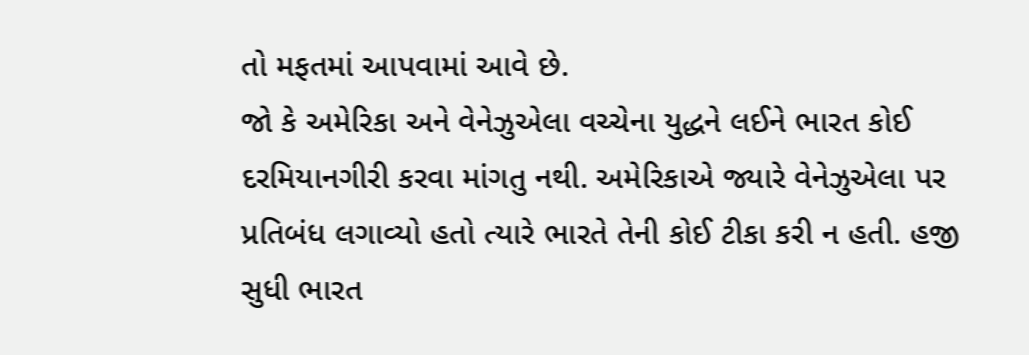તો મફતમાં આપવામાં આવે છે.
જો કે અમેરિકા અને વેનેઝુએલા વચ્ચેના યુદ્ધને લઈને ભારત કોઈ દરમિયાનગીરી કરવા માંગતુ નથી. અમેરિકાએ જ્યારે વેનેઝુએલા પર પ્રતિબંધ લગાવ્યો હતો ત્યારે ભારતે તેની કોઈ ટીકા કરી ન હતી. હજી સુધી ભારત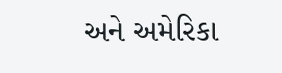અને અમેરિકા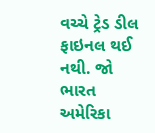વચ્ચે ટ્રેડ ડીલ ફાઇનલ થઈ નથી. જો ભારત અમેરિકા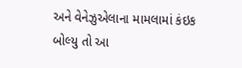અને વેનેઝુએલાના મામલામાં કંઇક બોલ્યુ તો આ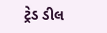ટ્રેડ ડીલ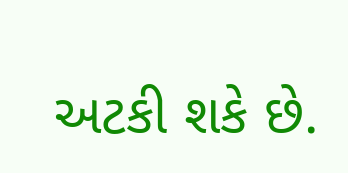અટકી શકે છે.